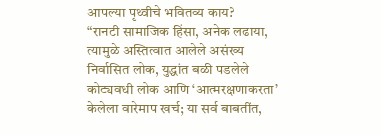आपल्या पृथ्वीचे भवितव्य काय?
“रानटी सामाजिक हिंसा, अनेक लढाया, त्यामुळे अस्तित्वात आलेले असंख्य निर्वासित लोक, युद्धांत बळी पडलेले कोट्यवधी लोक आणि ‘आत्मरक्षणाकरता’ केलेला वारेमाप खर्च; या सर्व बाबतींत,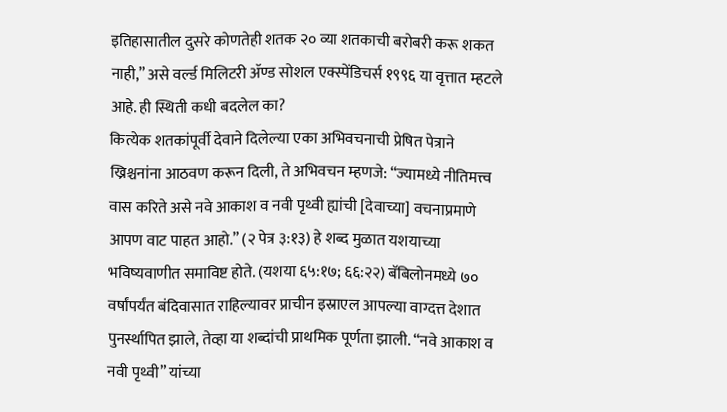इतिहासातील दुसरे कोणतेही शतक २० व्या शतकाची बरोबरी करू शकत नाही,” असे वर्ल्ड मिलिटरी ॲण्ड सोशल एक्स्पेंडिचर्स १९९६ या वृत्तात म्हटले आहे. ही स्थिती कधी बदलेल का?
कित्येक शतकांपूर्वी देवाने दिलेल्या एका अभिवचनाची प्रेषित पेत्राने ख्रिश्चनांना आठवण करून दिली, ते अभिवचन म्हणजे: “ज्यामध्ये नीतिमत्त्व वास करिते असे नवे आकाश व नवी पृथ्वी ह्यांची [देवाच्या] वचनाप्रमाणे आपण वाट पाहत आहो.” (२ पेत्र ३:१३) हे शब्द मुळात यशयाच्या भविष्यवाणीत समाविष्ट होते. (यशया ६५:१७; ६६:२२) बॅबिलोनमध्ये ७० वर्षांपर्यंत बंदिवासात राहिल्यावर प्राचीन इस्राएल आपल्या वाग्दत्त देशात पुनर्स्थापित झाले, तेव्हा या शब्दांची प्राथमिक पूर्णता झाली. “नवे आकाश व नवी पृथ्वी” यांच्या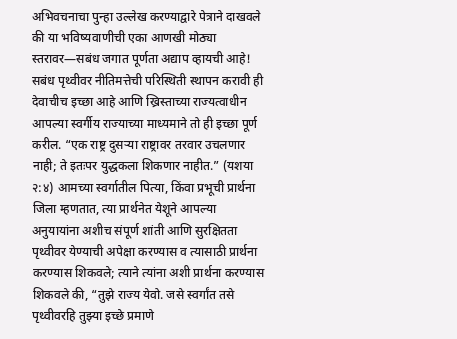अभिवचनाचा पुन्हा उल्लेख करण्याद्वारे पेत्राने दाखवले की या भविष्यवाणीची एका आणखी मोठ्या स्तरावर—सबंध जगात पूर्णता अद्याप व्हायची आहे!
सबंध पृथ्वीवर नीतिमत्तेची परिस्थिती स्थापन करावी ही देवाचीच इच्छा आहे आणि ख्रिस्ताच्या राज्यत्वाधीन आपल्या स्वर्गीय राज्याच्या माध्यमाने तो ही इच्छा पूर्ण करील. “एक राष्ट्र दुसऱ्या राष्ट्रावर तरवार उचलणार नाही; ते इतःपर युद्धकला शिकणार नाहीत.” (यशया २:४) आमच्या स्वर्गातील पित्या, किंवा प्रभूची प्रार्थना जिला म्हणतात, त्या प्रार्थनेत येशूने आपल्या अनुयायांना अशीच संपूर्ण शांती आणि सुरक्षितता पृथ्वीवर येण्याची अपेक्षा करण्यास व त्यासाठी प्रार्थना करण्यास शिकवले; त्याने त्यांना अशी प्रार्थना करण्यास शिकवले की, “तुझे राज्य येवो. जसे स्वर्गांत तसे पृथ्वीवरहि तुझ्या इच्छे प्रमाणे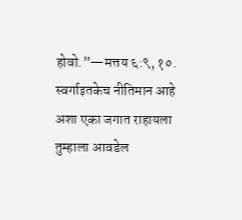होवो.”—मत्तय ६:९, १०.
स्वर्गाइतकेच नीतिमान आहे अशा एका जगात राहायला तुम्हाला आवडेल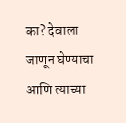का? देवाला जाणून घेण्याचा आणि त्याच्या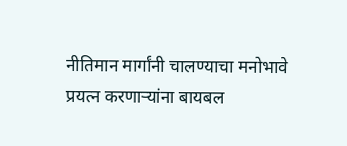नीतिमान मार्गांनी चालण्याचा मनोभावे प्रयत्न करणाऱ्यांना बायबल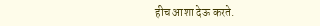हीच आशा देऊ करते.